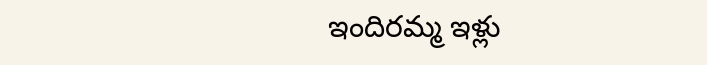ఇందిరమ్మ ఇళ్లు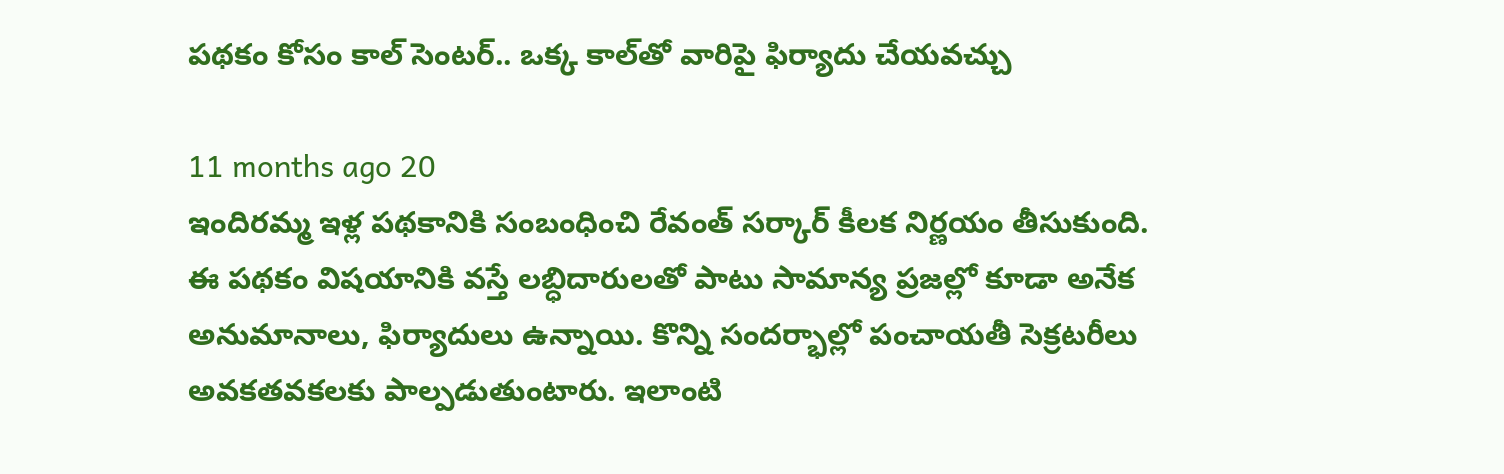పథకం కోసం కాల్ సెంటర్.. ఒక్క కాల్‌తో వారిపై ఫిర్యాదు చేయవచ్చు

11 months ago 20
ఇందిరమ్మ ఇళ్ల పథకానికి సంబంధించి రేవంత్ సర్కార్ కీలక నిర్ణయం తీసుకుంది. ఈ పథకం విషయానికి వస్తే లబ్ధిదారులతో పాటు సామాన్య ప్రజల్లో కూడా అనేక అనుమానాలు, ఫిర్యాదులు ఉన్నాయి. కొన్ని సందర్భాల్లో పంచాయతీ సెక్రటరీలు అవకతవకలకు పాల్పడుతుంటారు. ఇలాంటి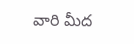వారి మీద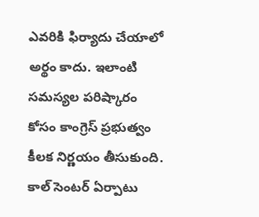ఎవరికి ఫిర్యాదు చేయాలో అర్థం కాదు. ఇలాంటి సమస్యల పరిష్కారం కోసం కాంగ్రెస్ ప్రభుత్వం కీలక నిర్ణయం తీసుకుంది. కాల్ సెంటర్ ఏర్పాటు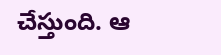చేస్తుంది. ఆ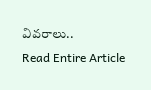వివరాలు..
Read Entire Article